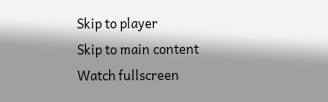Skip to player
Skip to main content
Watch fullscreen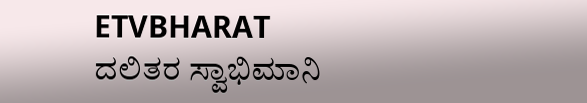ETVBHARAT
ದಲಿತರ ಸ್ವಾಭಿಮಾನಿ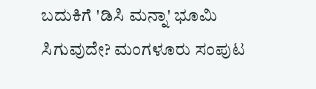ಬದುಕಿಗೆ 'ಡಿಸಿ ಮನ್ನಾ' ಭೂಮಿ ಸಿಗುವುದೇ? ಮಂಗಳೂರು ಸಂಪುಟ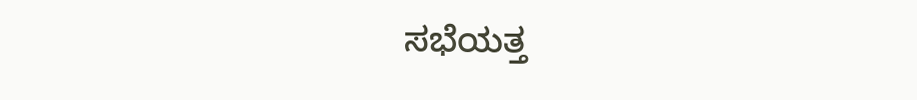ಸಭೆಯತ್ತ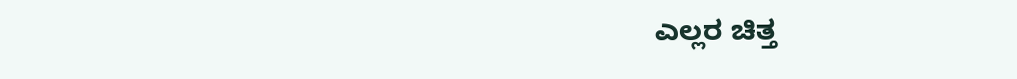ಎಲ್ಲರ ಚಿತ್ತ